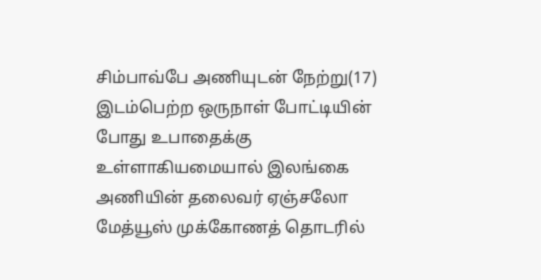சிம்பாவ்பே அணியுடன் நேற்று(17) இடம்பெற்ற ஒருநாள் போட்டியின் போது உபாதைக்கு உள்ளாகியமையால் இலங்கை அணியின் தலைவர் ஏஞ்சலோ மேத்யூஸ் முக்கோணத் தொடரில்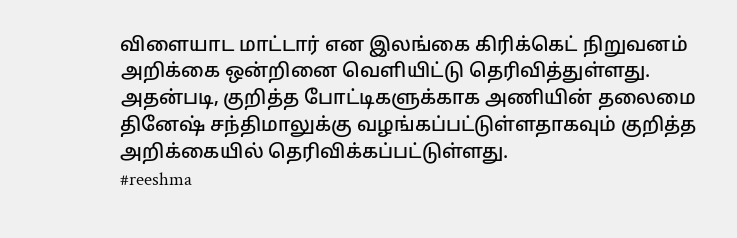விளையாட மாட்டார் என இலங்கை கிரிக்கெட் நிறுவனம் அறிக்கை ஒன்றினை வெளியிட்டு தெரிவித்துள்ளது.
அதன்படி, குறித்த போட்டிகளுக்காக அணியின் தலைமை தினேஷ் சந்திமாலுக்கு வழங்கப்பட்டுள்ளதாகவும் குறித்த அறிக்கையில் தெரிவிக்கப்பட்டுள்ளது.
#reeshma